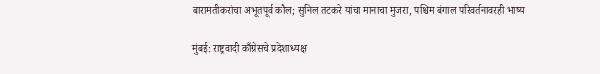बारामतीकरांचा अभूतपूर्व कौल; सुनिल तटकरे यांचा मानाचा मुजरा, पश्चिम बंगाल परिवर्तनावरही भाष्य

मुंबई: राष्ट्रवादी काँग्रेसचे प्रदेशाध्यक्ष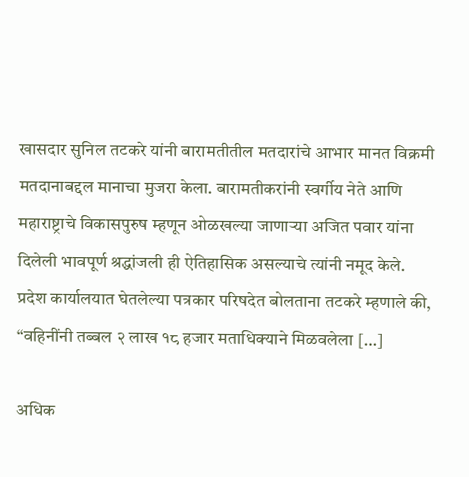खासदार सुनिल तटकरे यांनी बारामतीतील मतदारांचे आभार मानत विक्रमी मतदानाबद्दल मानाचा मुजरा केला. बारामतीकरांनी स्वर्गीय नेते आणि महाराष्ट्राचे विकासपुरुष म्हणून ओळखल्या जाणाऱ्या अजित पवार यांना दिलेली भावपूर्ण श्रद्धांजली ही ऐतिहासिक असल्याचे त्यांनी नमूद केले. प्रदेश कार्यालयात घेतलेल्या पत्रकार परिषदेत बोलताना तटकरे म्हणाले की, “वहिनींनी तब्बल २ लाख १८ हजार मताधिक्याने मिळवलेला […]

अधिक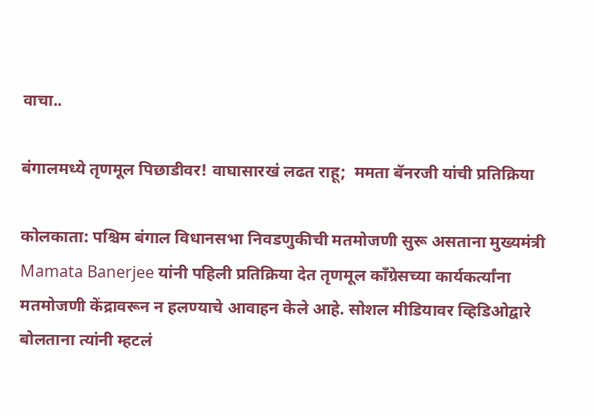वाचा..

बंगालमध्ये तृणमूल पिछाडीवर! वाघासारखं लढत राहू;  ममता बॅनरजी यांची प्रतिक्रिया

कोलकाता: पश्चिम बंगाल विधानसभा निवडणुकीची मतमोजणी सुरू असताना मुख्यमंत्री Mamata Banerjee यांनी पहिली प्रतिक्रिया देत तृणमूल काँग्रेसच्या कार्यकर्त्यांना मतमोजणी केंद्रावरून न हलण्याचे आवाहन केले आहे. सोशल मीडियावर व्हिडिओद्वारे बोलताना त्यांनी म्हटलं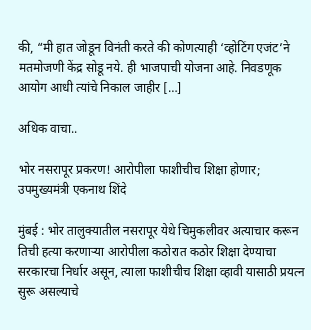की, “मी हात जोडून विनंती करते की कोणत्याही ‘व्होटिंग एजंट’ने मतमोजणी केंद्र सोडू नये. ही भाजपाची योजना आहे. निवडणूक आयोग आधी त्यांचे निकाल जाहीर […]

अधिक वाचा..

भोर नसरापूर प्रकरण! आरोपीला फाशीचीच शिक्षा होणार;  उपमुख्यमंत्री एकनाथ शिंदे

मुंबई : भोर तालुक्यातील नसरापूर येथे चिमुकलीवर अत्याचार करून तिची हत्या करणाऱ्या आरोपीला कठोरात कठोर शिक्षा देण्याचा सरकारचा निर्धार असून, त्याला फाशीचीच शिक्षा व्हावी यासाठी प्रयत्न सुरू असल्याचे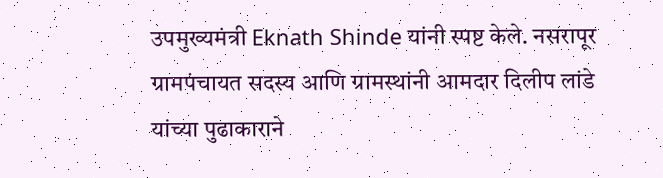उपमुख्यमंत्री Eknath Shinde यांनी स्पष्ट केले. नसरापूर ग्रामपंचायत सदस्य आणि ग्रामस्थांनी आमदार दिलीप लांडे यांच्या पुढाकाराने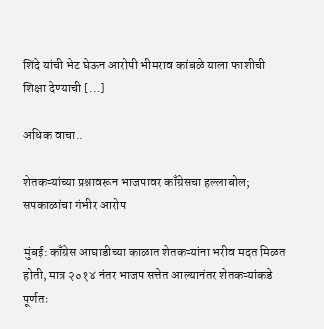शिंदे यांची भेट घेऊन आरोपी भीमराव कांबळे याला फाशीची शिक्षा देण्याची […]

अधिक वाचा..

शेतकऱ्यांच्या प्रश्नावरून भाजपावर काँग्रेसचा हल्लाबोल; सपकाळांचा गंभीर आरोप

मुंबई: काँग्रेस आघाडीच्या काळात शेतकऱ्यांना भरीव मदत मिळत होती, मात्र २०१४ नंतर भाजप सत्तेत आल्यानंतर शेतकऱ्यांकडे पूर्णतः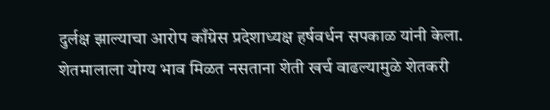दुर्लक्ष झाल्याचा आरोप काँग्रेस प्रदेशाध्यक्ष हर्षवर्धन सपकाळ यांनी केला. शेतमालाला योग्य भाव मिळत नसताना शेती खर्च वाढल्यामुळे शेतकरी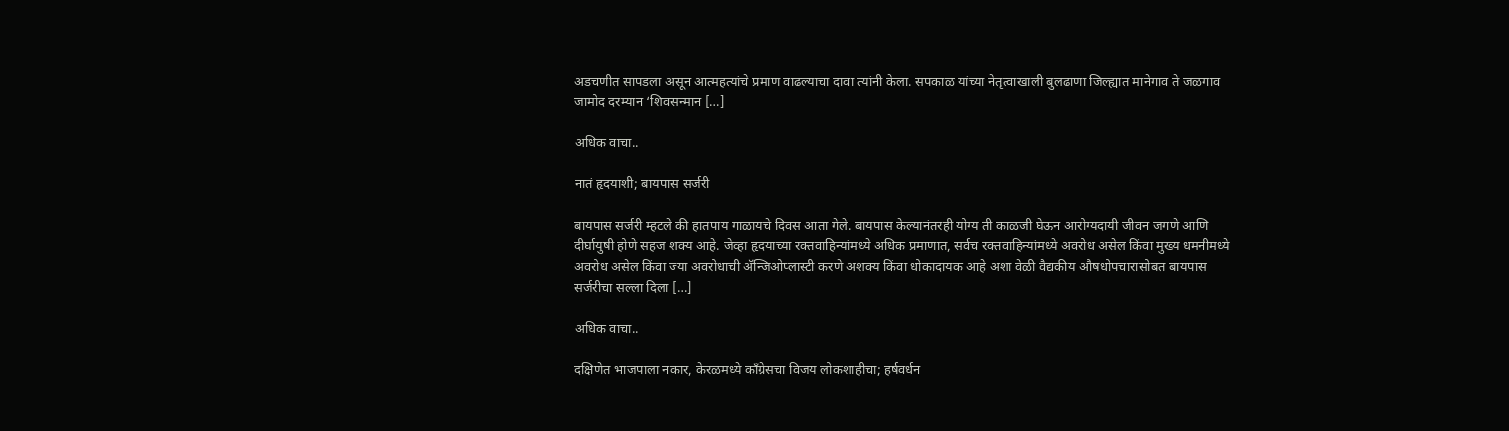अडचणीत सापडला असून आत्महत्यांचे प्रमाण वाढल्याचा दावा त्यांनी केला. सपकाळ यांच्या नेतृत्वाखाली बुलढाणा जिल्ह्यात मानेगाव ते जळगाव जामोद दरम्यान ‘शिवसन्मान […]

अधिक वाचा..

नातं हृदयाशी; बायपास सर्जरी

बायपास सर्जरी म्हटले की हातपाय गाळायचे दिवस आता गेले. बायपास केल्यानंतरही योग्य ती काळजी घेऊन आरोग्यदायी जीवन जगणे आणि दीर्घायुषी होणे सहज शक्य आहे. जेव्हा हृदयाच्या रक्तवाहिन्यांमध्ये अधिक प्रमाणात, सर्वच रक्तवाहिन्यांमध्ये अवरोध असेल किंवा मुख्य धमनीमध्ये अवरोध असेल किंवा ज्या अवरोधाची अ‍ॅन्जिओप्लास्टी करणे अशक्य किंवा धोकादायक आहे अशा वेळी वैद्यकीय औषधोपचारासोबत बायपास सर्जरीचा सल्ला दिला […]

अधिक वाचा..

दक्षिणेत भाजपाला नकार, केरळमध्ये काँग्रेसचा विजय लोकशाहीचा; हर्षवर्धन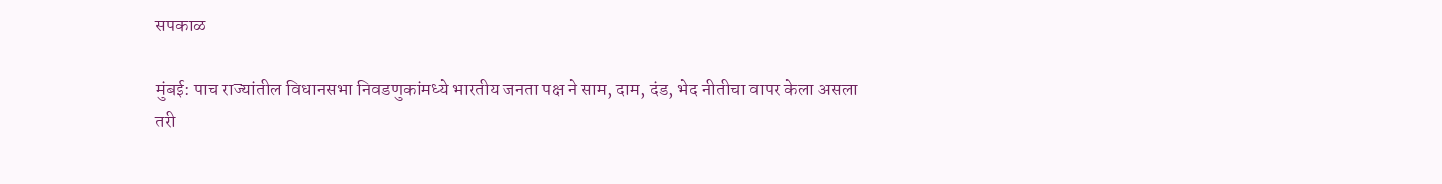सपकाळ

मुंबई: पाच राज्यांतील विधानसभा निवडणुकांमध्ये भारतीय जनता पक्ष ने साम, दाम, दंड, भेद नीतीचा वापर केला असला तरी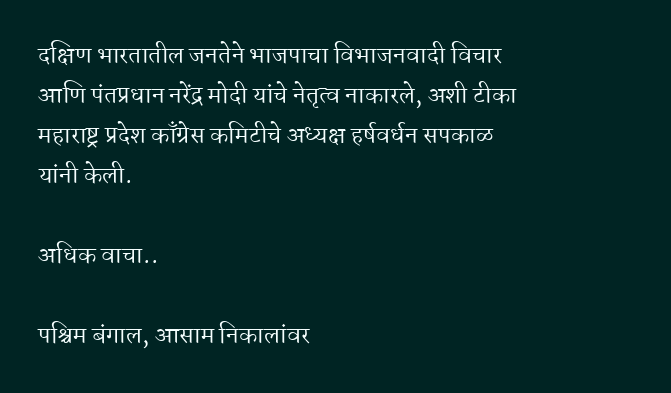दक्षिण भारतातील जनतेने भाजपाचा विभाजनवादी विचार आणि पंतप्रधान नरेंद्र मोदी यांचे नेतृत्व नाकारले, अशी टीका महाराष्ट्र प्रदेश काँग्रेस कमिटीचे अध्यक्ष हर्षवर्धन सपकाळ यांनी केली.

अधिक वाचा..

पश्चिम बंगाल, आसाम निकालांवर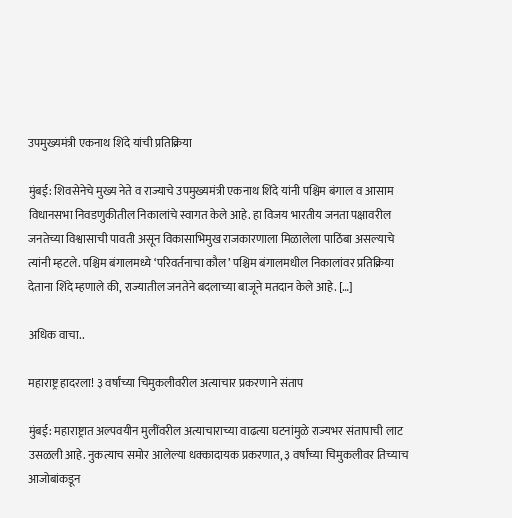उपमुख्यमंत्री एकनाथ शिंदे यांची प्रतिक्रिया

मुंबई: शिवसेनेचे मुख्य नेते व राज्याचे उपमुख्यमंत्री एकनाथ शिंदे यांनी पश्चिम बंगाल व आसाम विधानसभा निवडणुकीतील निकालांचे स्वागत केले आहे. हा विजय भारतीय जनता पक्षावरील जनतेच्या विश्वासाची पावती असून विकासाभिमुख राजकारणाला मिळालेला पाठिंबा असल्याचे त्यांनी म्हटले. पश्चिम बंगालमध्ये ‘परिवर्तनाचा कौल’ पश्चिम बंगालमधील निकालांवर प्रतिक्रिया देताना शिंदे म्हणाले की, राज्यातील जनतेने बदलाच्या बाजूने मतदान केले आहे. […]

अधिक वाचा..

महाराष्ट्र हादरला! ३ वर्षांच्या चिमुकलीवरील अत्याचार प्रकरणाने संताप

मुंबई: महाराष्ट्रात अल्पवयीन मुलींवरील अत्याचाराच्या वाढत्या घटनांमुळे राज्यभर संतापाची लाट उसळली आहे. नुकत्याच समोर आलेल्या धक्कादायक प्रकरणात, ३ वर्षांच्या चिमुकलीवर तिच्याच आजोबांकडून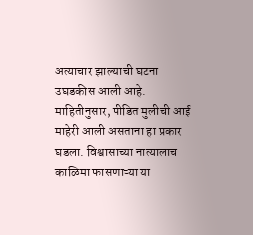अत्याचार झाल्याची घटना उघडकीस आली आहे. माहितीनुसार, पीडित मुलीची आई माहेरी आली असताना हा प्रकार घडला. विश्वासाच्या नात्यालाच काळिमा फासणाऱ्या या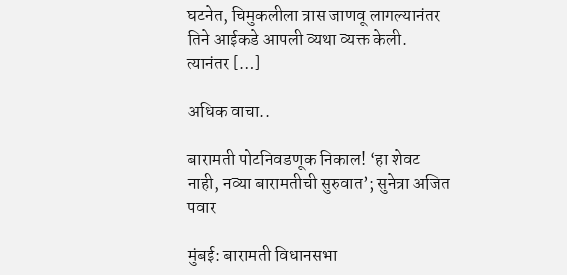घटनेत, चिमुकलीला त्रास जाणवू लागल्यानंतर तिने आईकडे आपली व्यथा व्यक्त केली. त्यानंतर […]

अधिक वाचा..

बारामती पोटनिवडणूक निकाल! ‘हा शेवट नाही, नव्या बारामतीची सुरुवात’; सुनेत्रा अजित पवार

मुंबई: बारामती विधानसभा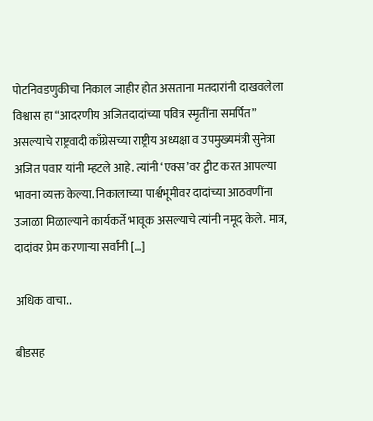पोटनिवडणुकीचा निकाल जाहीर होत असताना मतदारांनी दाखवलेला विश्वास हा “आदरणीय अजितदादांच्या पवित्र स्मृतींना समर्पित” असल्याचे राष्ट्रवादी काँग्रेसच्या राष्ट्रीय अध्यक्षा व उपमुख्यमंत्री सुनेत्रा अजित पवार यांनी म्हटले आहे. त्यांनी ‘एक्स’वर ट्वीट करत आपल्या भावना व्यक्त केल्या. निकालाच्या पार्श्वभूमीवर दादांच्या आठवणींना उजाळा मिळाल्याने कार्यकर्ते भावूक असल्याचे त्यांनी नमूद केले. मात्र, दादांवर प्रेम करणाऱ्या सर्वांनी […]

अधिक वाचा..

बीडसह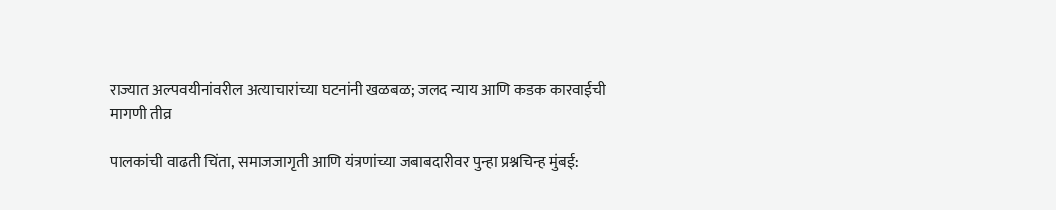राज्यात अल्पवयीनांवरील अत्याचारांच्या घटनांनी खळबळ; जलद न्याय आणि कडक कारवाईची मागणी तीव्र

पालकांची वाढती चिंता, समाजजागृती आणि यंत्रणांच्या जबाबदारीवर पुन्हा प्रश्नचिन्ह मुंबई: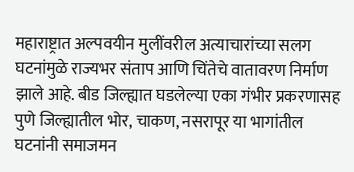महाराष्ट्रात अल्पवयीन मुलींवरील अत्याचारांच्या सलग घटनांमुळे राज्यभर संताप आणि चिंतेचे वातावरण निर्माण झाले आहे. बीड जिल्ह्यात घडलेल्या एका गंभीर प्रकरणासह पुणे जिल्ह्यातील भोर, चाकण, नसरापूर या भागांतील घटनांनी समाजमन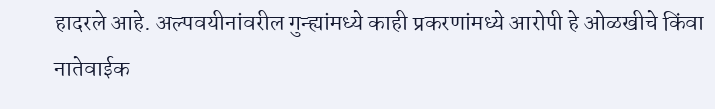हादरले आहे. अल्पवयीनांवरील गुन्ह्यांमध्ये काही प्रकरणांमध्ये आरोपी हे ओळखीचे किंवा नातेवाईक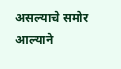असल्याचे समोर आल्याने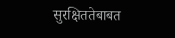सुरक्षिततेबाबत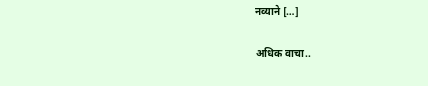नव्याने […]

अधिक वाचा..